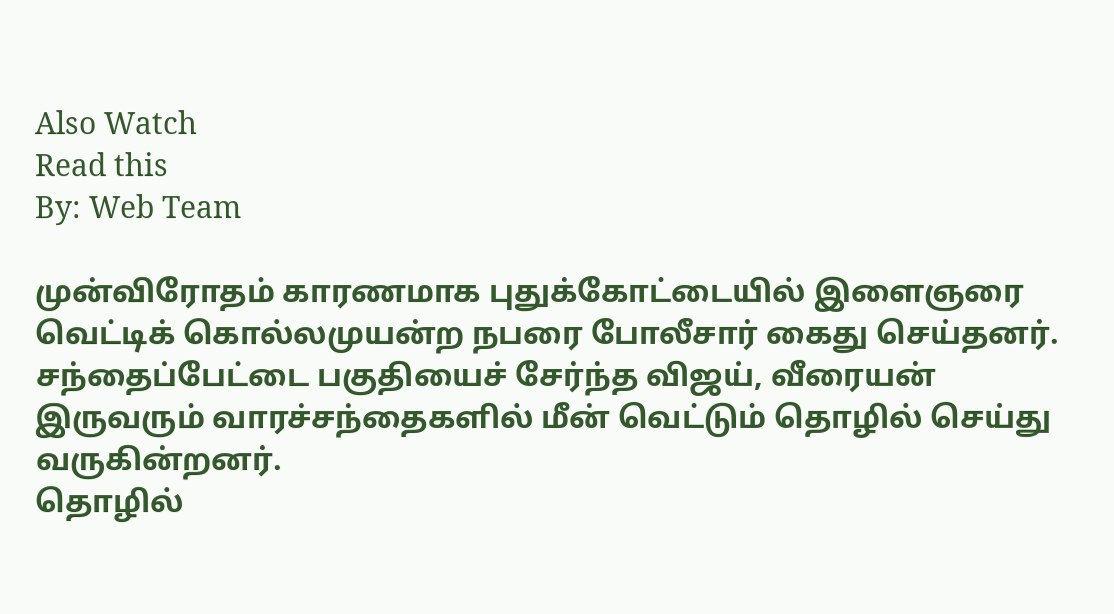Also Watch
Read this
By: Web Team

முன்விரோதம் காரணமாக புதுக்கோட்டையில் இளைஞரை வெட்டிக் கொல்லமுயன்ற நபரை போலீசார் கைது செய்தனர்.
சந்தைப்பேட்டை பகுதியைச் சேர்ந்த விஜய், வீரையன் இருவரும் வாரச்சந்தைகளில் மீன் வெட்டும் தொழில் செய்து வருகின்றனர்.
தொழில்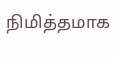நிமித்தமாக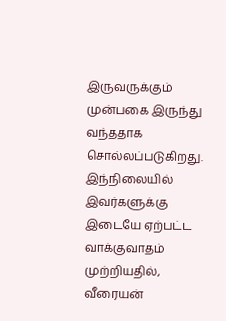இருவருக்கும் முன்பகை இருந்து வந்ததாக சொல்லப்படுகிறது.
இந்நிலையில் இவர்களுக்கு இடையே ஏற்பட்ட வாக்குவாதம் முற்றியதில், வீரையன்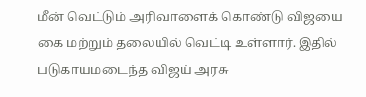மீன் வெட்டும் அரிவாளைக் கொண்டு விஜயை கை மற்றும் தலையில் வெட்டி உள்ளார். இதில் படுகாயமடைந்த விஜய் அரசு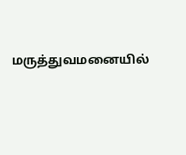மருத்துவமனையில்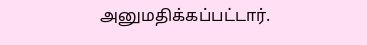அனுமதிக்கப்பட்டார்.